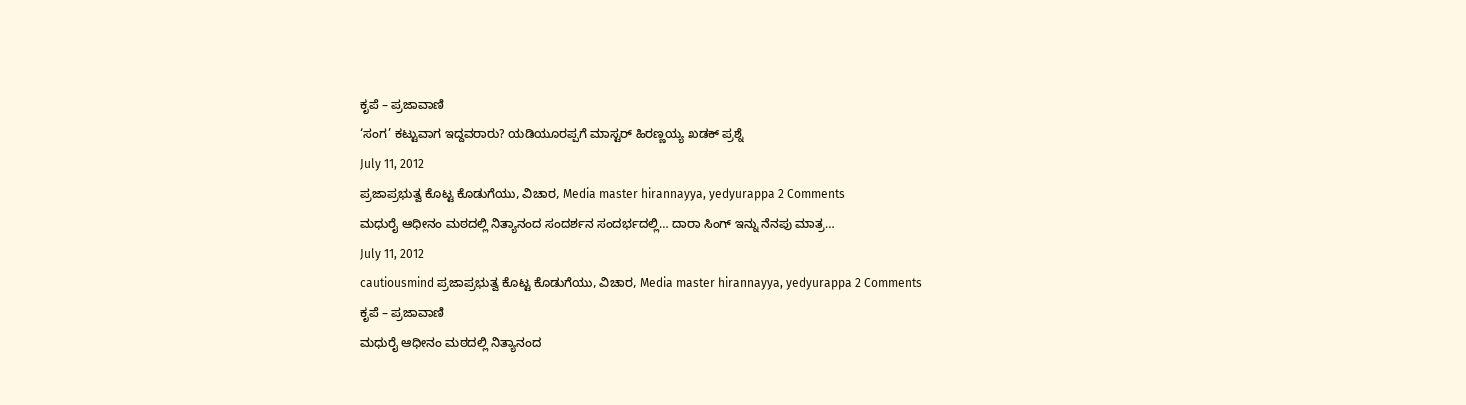ಕೃಪೆ – ಪ್ರಜಾವಾಣಿ
‘ಸಂಗ’ ಕಟ್ಟುವಾಗ ಇದ್ದವರಾರು? ಯಡಿಯೂರಪ್ಪಗೆ ಮಾಸ್ಟರ್ ಹಿರಣ್ಣಯ್ಯ ಖಡಕ್ ಪ್ರಶ್ನೆ
July 11, 2012
ಪ್ರಜಾಪ್ರಭುತ್ವ ಕೊಟ್ಟ ಕೊಡುಗೆಯು, ವಿಚಾರ, Media master hirannayya, yedyurappa 2 Comments
ಮಧುರೈ ಆಧೀನಂ ಮಠದಲ್ಲಿ ನಿತ್ಯಾನಂದ ಸಂದರ್ಶನ ಸಂದರ್ಭದಲ್ಲಿ… ದಾರಾ ಸಿಂಗ್ ಇನ್ನು ನೆನಪು ಮಾತ್ರ…
July 11, 2012
cautiousmind ಪ್ರಜಾಪ್ರಭುತ್ವ ಕೊಟ್ಟ ಕೊಡುಗೆಯು, ವಿಚಾರ, Media master hirannayya, yedyurappa 2 Comments
ಕೃಪೆ – ಪ್ರಜಾವಾಣಿ
ಮಧುರೈ ಆಧೀನಂ ಮಠದಲ್ಲಿ ನಿತ್ಯಾನಂದ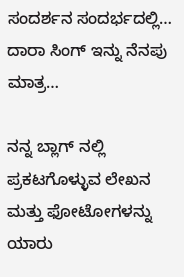ಸಂದರ್ಶನ ಸಂದರ್ಭದಲ್ಲಿ… ದಾರಾ ಸಿಂಗ್ ಇನ್ನು ನೆನಪು ಮಾತ್ರ…

ನನ್ನ ಬ್ಲಾಗ್ ನಲ್ಲಿ ಪ್ರಕಟಗೊಳ್ಳುವ ಲೇಖನ ಮತ್ತು ಫೋಟೋಗಳನ್ನು ಯಾರು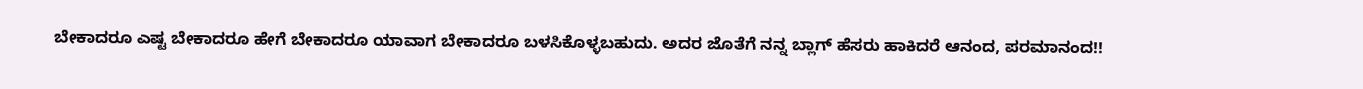ಬೇಕಾದರೂ ಎಷ್ಟ ಬೇಕಾದರೂ ಹೇಗೆ ಬೇಕಾದರೂ ಯಾವಾಗ ಬೇಕಾದರೂ ಬಳಸಿಕೊಳ್ಳಬಹುದು. ಅದರ ಜೊತೆಗೆ ನನ್ನ ಬ್ಲಾಗ್ ಹೆಸರು ಹಾಕಿದರೆ ಆನಂದ, ಪರಮಾನಂದ!!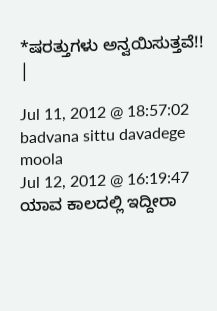*ಷರತ್ತುಗಳು ಅನ್ವಯಿಸುತ್ತವೆ!!
|

Jul 11, 2012 @ 18:57:02
badvana sittu davadege moola
Jul 12, 2012 @ 16:19:47
ಯಾವ ಕಾಲದಲ್ಲಿ ಇದ್ದೀರಾ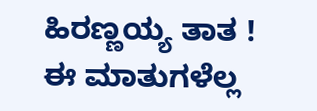ಹಿರಣ್ಣಯ್ಯ ತಾತ !
ಈ ಮಾತುಗಳೆಲ್ಲ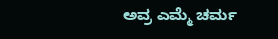ಅವ್ರ ಎಮ್ಮೆ ಚರ್ಮ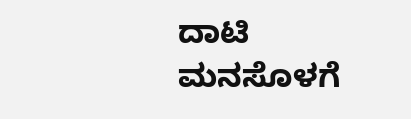ದಾಟಿ ಮನಸೊಳಗೆ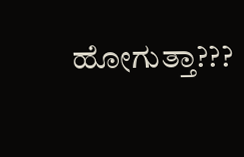ಹೋಗುತ್ತಾ???